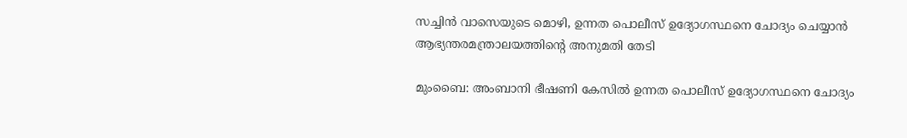സച്ചിന്‍ വാസെയുടെ മൊഴി, ഉന്നത പൊലീസ് ഉദ്യോഗസ്ഥനെ ചോദ്യം ചെയ്യാൻ ആഭ്യന്തരമന്ത്രാലയത്തിന്റെ അനുമതി തേടി

മുംബൈ: അംബാനി ഭീഷണി കേസില്‍ ഉന്നത പൊലീസ് ഉദ്യോഗസ്ഥനെ ചോദ്യം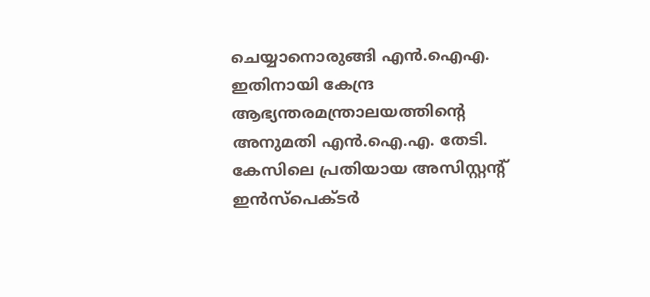ചെയ്യാനൊരുങ്ങി എന്‍.ഐഎ. ഇതിനായി കേന്ദ്ര ആഭ്യന്തരമന്ത്രാലയത്തിന്റെ അനുമതി എന്‍.ഐ.എ. തേടി. കേസിലെ പ്രതിയായ അസിസ്റ്റന്റ്‌  ഇന്‍സ്‌പെക്ടര്‍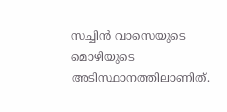സച്ചിന്‍ വാസെയുടെ മൊഴിയുടെ അടിസ്ഥാനത്തിലാണിത്.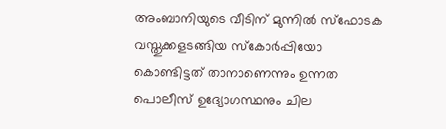അംബാനിയുടെ വീടിന് മുന്നില്‍ സ്‌ഫോടക വസ്തുക്കളടങ്ങിയ സ്‌കോര്‍പ്പിയോ കൊണ്ടിട്ടത് താനാണെന്നും ഉന്നത പൊലീസ് ഉദ്യോഗസ്ഥനും ചില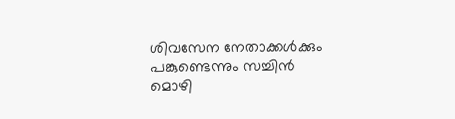ശിവസേന നേതാക്കള്‍ക്കും പങ്കുണ്ടെന്നും സച്ചിന്‍ മൊഴി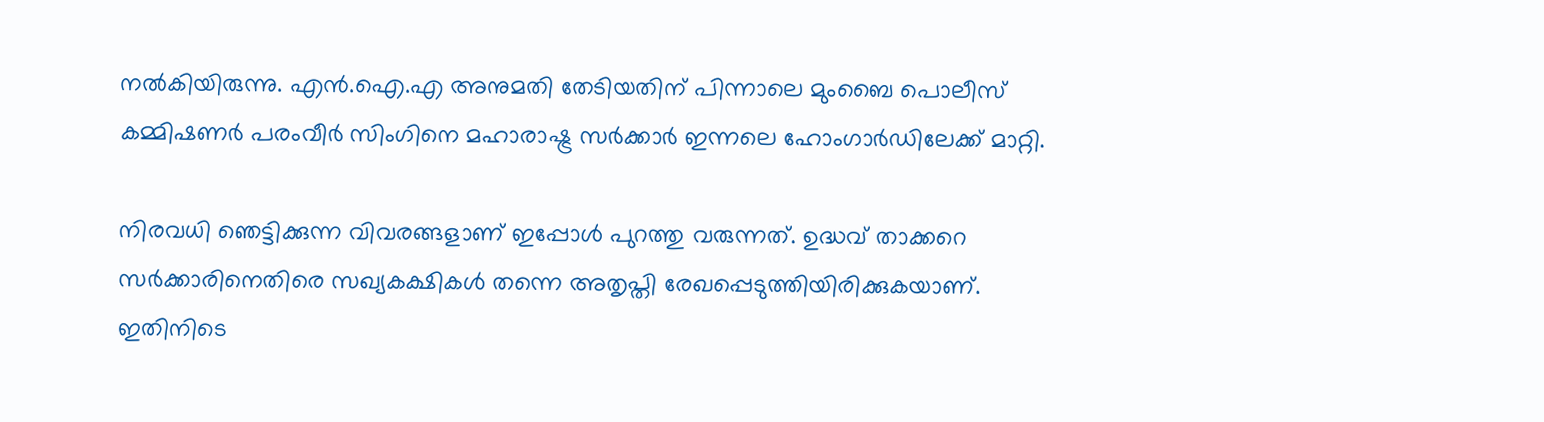നല്‍കിയിരുന്നു. എന്‍.ഐ.എ അനുമതി തേടിയതിന് പിന്നാലെ മുംബൈ പൊലീസ് കമ്മിഷണര്‍ പരംവീര്‍ സിംഗിനെ മഹാരാഷ്ട്ര സര്‍ക്കാര്‍ ഇന്നലെ ഹോംഗാര്‍ഡിലേക്ക് മാറ്റി.

നിരവധി ഞെട്ടിക്കുന്ന വിവരങ്ങളാണ് ഇപ്പോൾ പുറത്തു വരുന്നത്. ഉദ്ധവ് താക്കറെ സർക്കാരിനെതിരെ സഖ്യകക്ഷികൾ തന്നെ അതൃപ്തി രേഖപ്പെടുത്തിയിരിക്കുകയാണ്. ഇതിനിടെ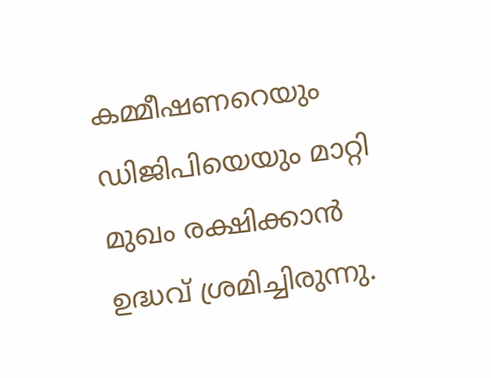കമ്മീഷണറെയും ഡിജിപിയെയും മാറ്റി മുഖം രക്ഷിക്കാൻ ഉദ്ധവ് ശ്രമിച്ചിരുന്നു.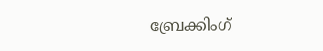ബ്രേക്കിംഗ്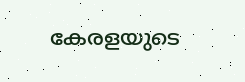കേരളയുടെ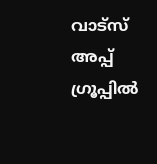വാട്സ് അപ്പ് ഗ്രൂപ്പിൽ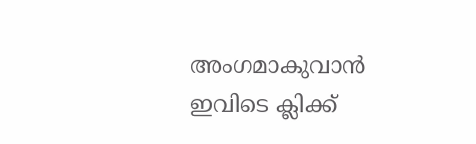അംഗമാകുവാൻ ഇവിടെ ക്ലിക്ക്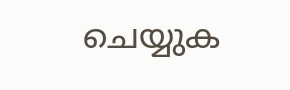ചെയ്യുക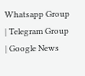Whatsapp Group | Telegram Group | Google News